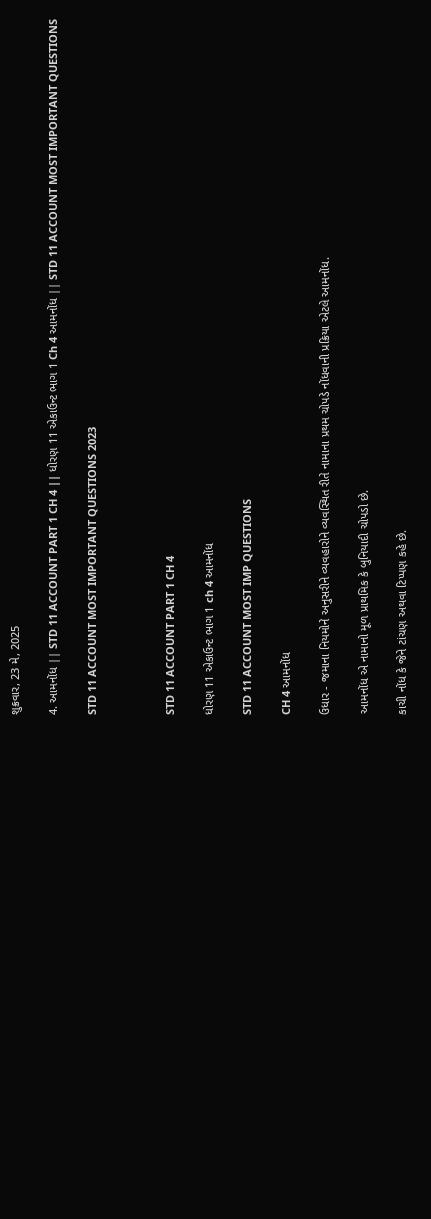શુક્રવાર, 23 મે, 2025

4. આમનોંધ || STD 11 ACCOUNT PART 1 CH 4 || ધોરણ 11 એકાઉન્ટ ભાગ 1 Ch 4 આમનોંધ || STD 11 ACCOUNT MOST IMPORTANT QUESTIONS

STD 11 ACCOUNT MOST IMPORTANT QUESTIONS 2023



STD 11 ACCOUNT PART 1 CH 4

ધોરણ 11 એકાઉન્ટ ભાગ 1 ch 4 આમનોંધ

STD 11 ACCOUNT MOST IMP QUESTIONS

CH 4 આમનોંધ

ઉધાર - જમાના નિયમોને અનુસરીને વ્યવહારોને વ્યવસ્થિત રીતે નામાના પ્રથમ ચોપડે નોંધવાની પ્રક્રિયા એટલે આમનોંધ.

આમનોંધ એ નામાનો મૂળ પ્રાથમિક કે બુનિયાદી ચોપડો છે.

કાચી નોંધ કે જેને ટાંચણ અથવા ટિપ્પણ કહે છે.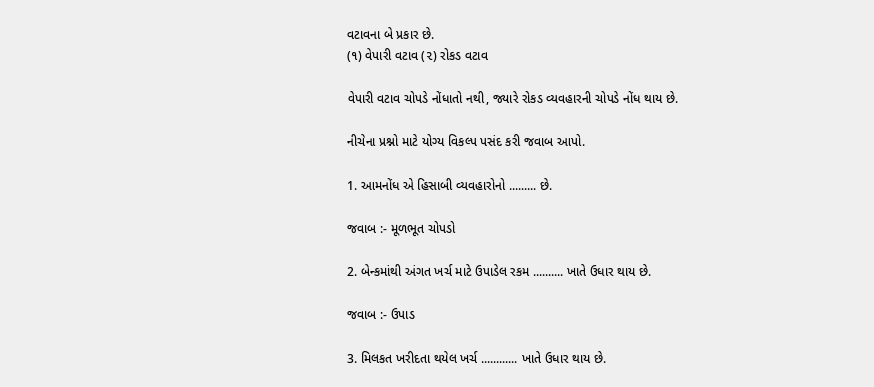વટાવના બે પ્રકાર છે.
(૧) વેપારી વટાવ (૨) રોકડ વટાવ

વેપારી વટાવ ચોપડે નોંધાતો નથી, જ્યારે રોકડ વ્યવહારની ચોપડે નોંધ થાય છે.

નીચેના પ્રશ્નો માટે યોગ્ય વિકલ્પ પસંદ કરી જવાબ આપો.

1. આમનોંધ એ હિસાબી વ્યવહારોનો ......... છે.

જવાબ :- મૂળભૂત ચોપડો

2. બેન્કમાંથી અંગત ખર્ચ માટે ઉપાડેલ રકમ .......... ખાતે ઉધાર થાય છે.

જવાબ :- ઉપાડ

3. મિલકત ખરીદતા થયેલ ખર્ચ ............ ખાતે ઉધાર થાય છે.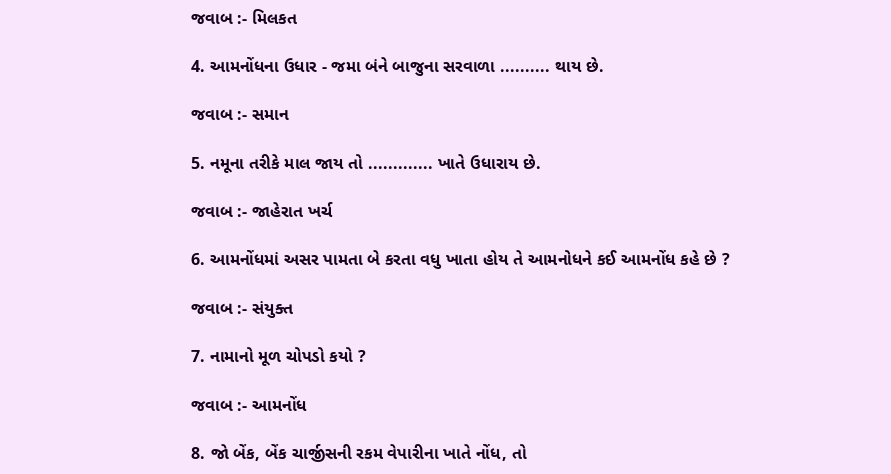જવાબ :- મિલકત

4. આમનોંધના ઉધાર - જમા બંને બાજુના સરવાળા .......... થાય છે.

જવાબ :- સમાન

5. નમૂના તરીકે માલ જાય તો ............. ખાતે ઉધારાય છે.

જવાબ :- જાહેરાત ખર્ચ

6. આમનોંધમાં અસર પામતા બે કરતા વધુ ખાતા હોય તે આમનોધને કઈ આમનોંધ કહે છે ?

જવાબ :- સંયુક્ત

7. નામાનો મૂળ ચોપડો કયો ?

જવાબ :- આમનોંધ

8. જો બેંક, બેંક ચાર્જીસની રકમ વેપારીના ખાતે નોંધ, તો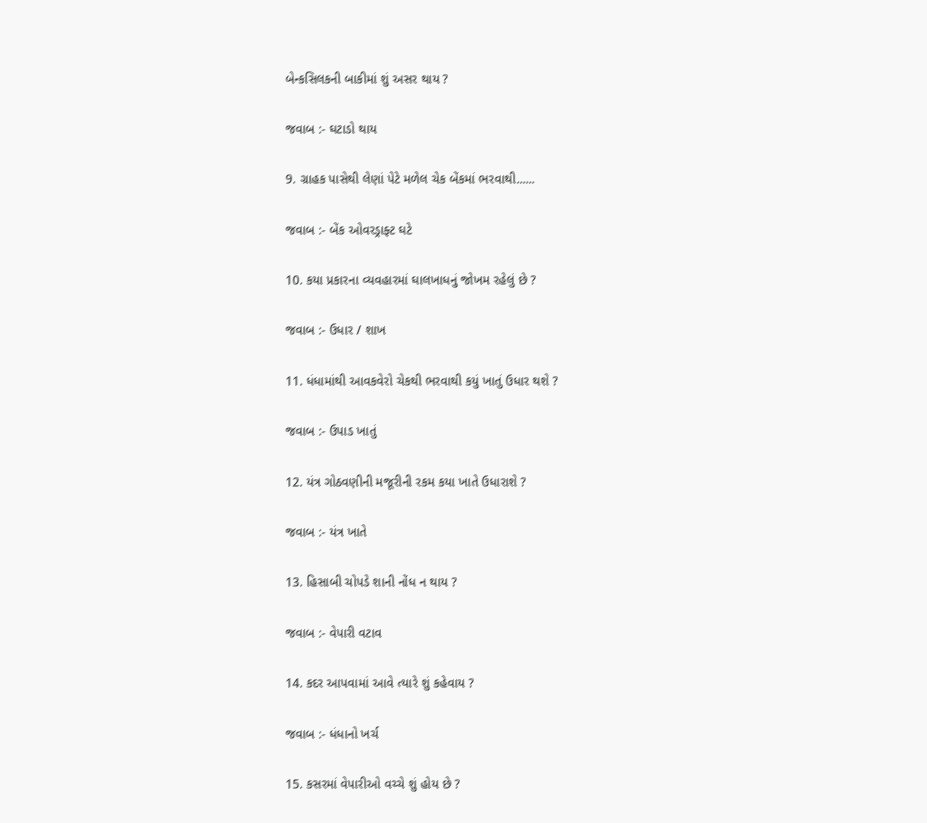બેન્કસિલકની બાકીમાં શું અસર થાય ?

જવાબ :- ઘટાડો થાય

9. ગ્રાહક પાસેથી લેણાં પેટે મળેલ ચેક બેંકમાં ભરવાથી......

જવાબ :- બેંક ઓવરડ્રાફ્ટ ઘટે

10. કયા પ્રકારના વ્યવહારમાં ઘાલખાધનું જોખમ રહેલું છે ?

જવાબ :- ઉધાર / શાખ

11. ધંધામાંથી આવકવેરો ચેકથી ભરવાથી કયું ખાતું ઉધાર થશે ?

જવાબ :- ઉપાડ ખાતું

12. યંત્ર ગોઠવણીની મજૂરીની રકમ કયા ખાતે ઉધારાશે ?

જવાબ :- યંત્ર ખાતે

13. હિસાબી ચોપડે શાની નોંધ ન થાય ?

જવાબ :- વેપારી વટાવ

14. કદર આપવામાં આવે ત્યારે શું કહેવાય ?

જવાબ :- ધંધાનો ખર્ચ

15. કસરમાં વેપારીઓ વચ્ચે શું હોય છે ?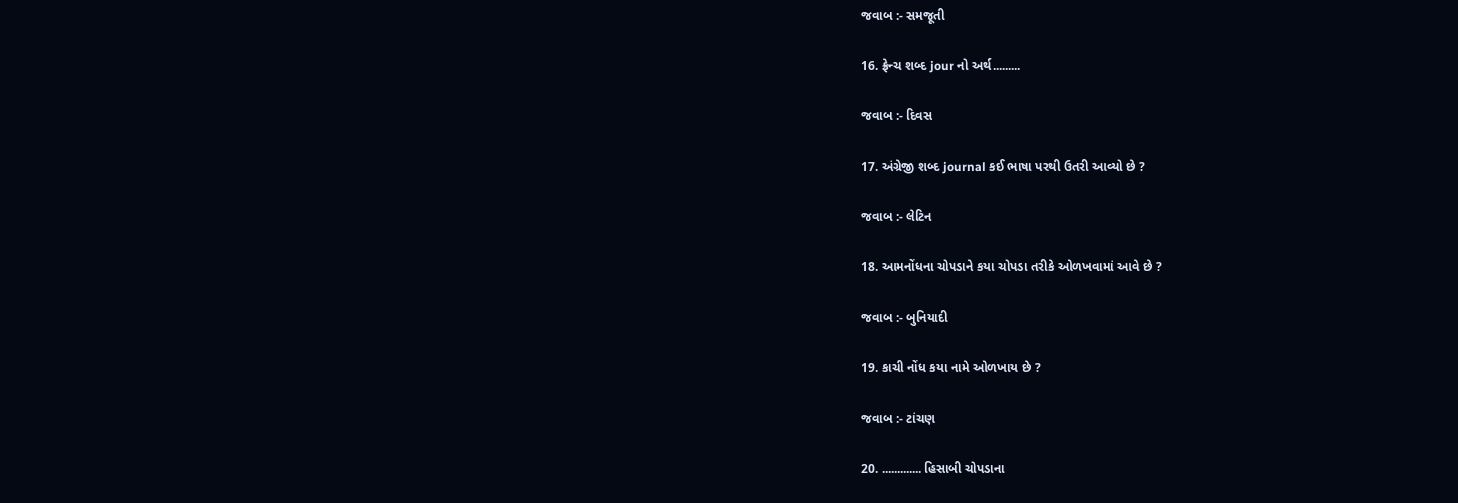જવાબ :- સમજૂતી

16. ફ્રેન્ચ શબ્દ jour નો અર્થ.........

જવાબ :- દિવસ

17. અંગ્રેજી શબ્દ journal કઈ ભાષા પરથી ઉતરી આવ્યો છે ?

જવાબ :- લેટિન

18. આમનોંધના ચોપડાને કયા ચોપડા તરીકે ઓળખવામાં આવે છે ?

જવાબ :- બુનિયાદી

19. કાચી નોંધ કયા નામે ઓળખાય છે ?

જવાબ :- ટાંચણ

20. ............. હિસાબી ચોપડાના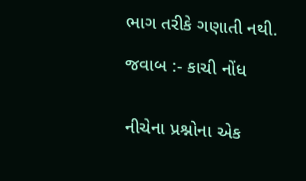ભાગ તરીકે ગણાતી નથી.

જવાબ :- કાચી નોંધ


નીચેના પ્રશ્નોના એક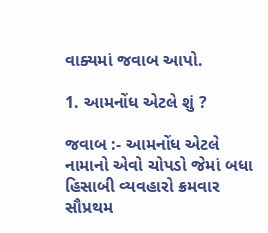વાક્યમાં જવાબ આપો.

1. આમનોંધ એટલે શું ?

જવાબ :- આમનોંધ એટલે નામાનો એવો ચોપડો જેમાં બધા હિસાબી વ્યવહારો ક્રમવાર સૌપ્રથમ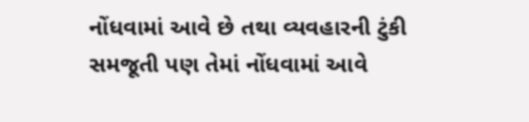નોંધવામાં આવે છે તથા વ્યવહારની ટુંકી સમજૂતી પણ તેમાં નોંધવામાં આવે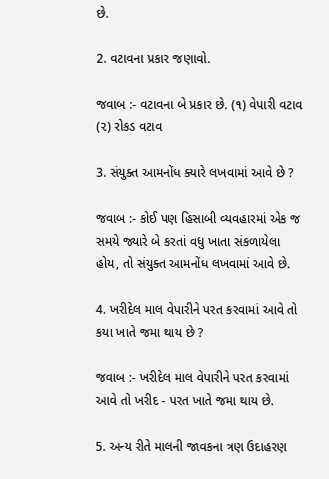છે.

2. વટાવના પ્રકાર જણાવો.

જવાબ :- વટાવના બે પ્રકાર છે. (૧) વેપારી વટાવ (૨) રોકડ વટાવ

3. સંયુક્ત આમનોંધ ક્યારે લખવામાં આવે છે ?

જવાબ :- કોઈ પણ હિસાબી વ્યવહારમાં એક જ સમયે જ્યારે બે કરતાં વધુ ખાતા સંકળાયેલા હોય, તો સંયુક્ત આમનોંધ લખવામાં આવે છે.

4. ખરીદેલ માલ વેપારીને પરત કરવામાં આવે તો કયા ખાતે જમા થાય છે ?

જવાબ :- ખરીદેલ માલ વેપારીને પરત કરવામાં આવે તો ખરીદ - પરત ખાતે જમા થાય છે.

5. અન્ય રીતે માલની જાવકના ત્રણ ઉદાહરણ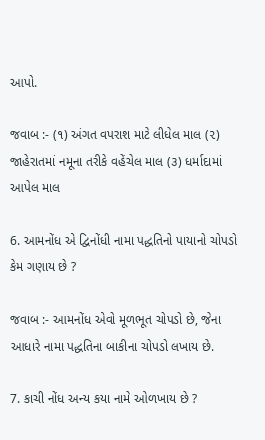આપો.

જવાબ :- (૧) અંગત વપરાશ માટે લીધેલ માલ (૨) જાહેરાતમાં નમૂના તરીકે વહેંચેલ માલ (૩) ધર્માદામાં આપેલ માલ

6. આમનોંધ એ દ્વિનોંધી નામા પદ્ધતિનો પાયાનો ચોપડો કેમ ગણાય છે ?

જવાબ :- આમનોંધ એવો મૂળભૂત ચોપડો છે, જેના આધારે નામા પદ્ધતિના બાકીના ચોપડો લખાય છે.

7. કાચી નોંધ અન્ય કયા નામે ઓળખાય છે ?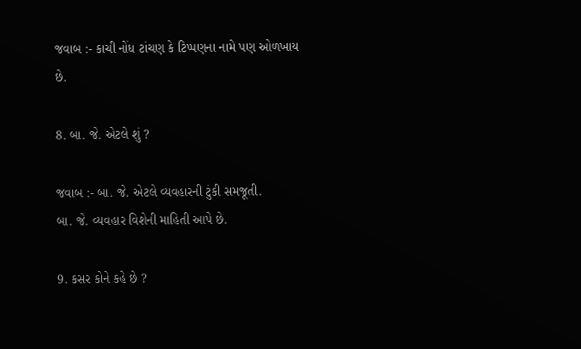જવાબ :- કાચી નોંધ ટાંચણ કે ટિપ્પણના નામે પણ ઓળખાય છે.

8. બા. જે. એટલે શું ?

જવાબ :- બા. જે. એટલે વ્યવહારની ટુંકી સમજૂતી.
બા. જે. વ્યવહાર વિશેની માહિતી આપે છે.

9. કસર કોને કહે છે ?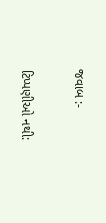જવાબ :-

ટિપ્પણીઓ નથી: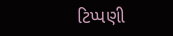ટિપ્પણી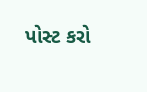પોસ્ટ કરો